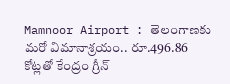Mamnoor Airport : తెలంగాణకు మరో విమానాశ్రయం.. రూ.496.86 కోట్లతో కేంద్రం గ్రీన్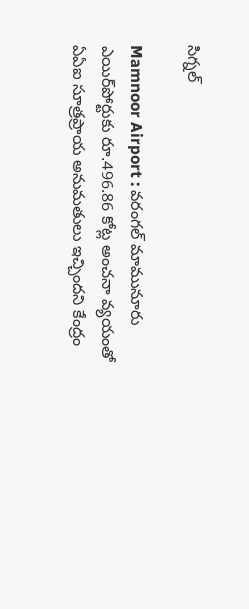సిగ్నల్

Mamnoor Airport : వరంగల్ మామునూరు ఎయిర్‌పోర్టుకు రూ.496.86 కోట్ల అంచనా వ్యయంతో ఏఏఐ సూత్రప్రాయ అనుమతులు ఇచ్చిందని కేంద్రం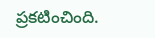ప్రకటించింది.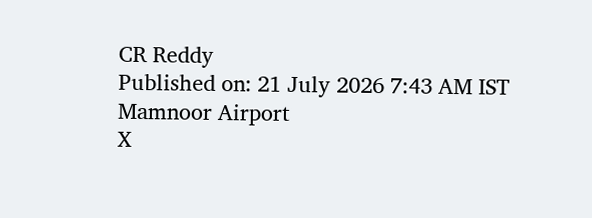CR Reddy
Published on: 21 July 2026 7:43 AM IST
Mamnoor Airport
X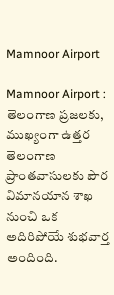Mamnoor Airport

Mamnoor Airport : తెలంగాణ ప్రజలకు, ముఖ్యంగా ఉత్తర తెలంగాణ ప్రాంతవాసులకు పౌర విమానయాన శాఖ నుంచి ఒక అదిరిపోయే శుభవార్త అందింది.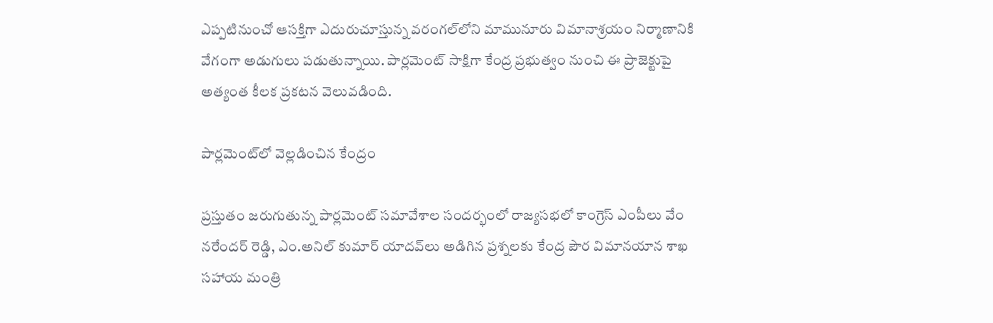ఎప్పటినుంచో ఆసక్తిగా ఎదురుచూస్తున్న వరంగల్‌లోని మామునూరు విమానాశ్రయం నిర్మాణానికి వేగంగా అడుగులు పడుతున్నాయి. పార్లమెంట్ సాక్షిగా కేంద్ర ప్రభుత్వం నుంచి ఈ ప్రాజెక్టుపై అత్యంత కీలక ప్రకటన వెలువడింది.

పార్లమెంట్‌లో వెల్లడించిన కేంద్రం

ప్రస్తుతం జరుగుతున్న పార్లమెంట్ సమావేశాల సందర్భంలో రాజ్యసభలో కాంగ్రెస్ ఎంపీలు వేం నరేందర్ రెడ్డి, ఎం.అనిల్ కుమార్ యాదవ్‌లు అడిగిన ప్రశ్నలకు కేంద్ర పౌర విమానయాన శాఖ సహాయ మంత్రి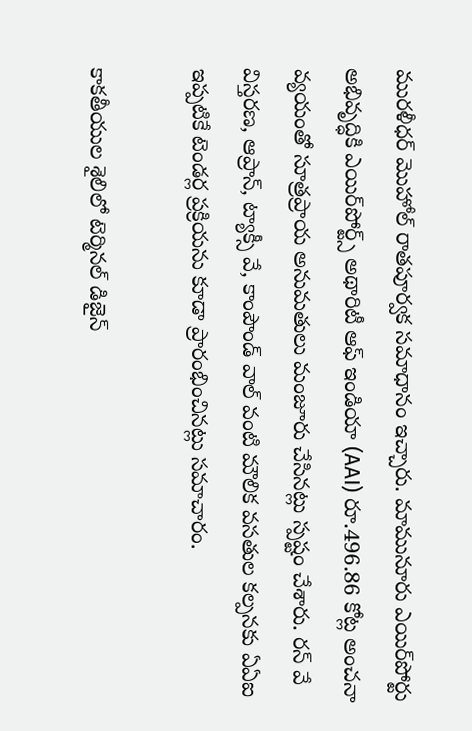మురళీధర్ మొహోల్ రాతపూర్వక సమాధానం ఇచ్చారు. మామునూరు ఎయిర్‌పోర్టు అభివృద్ధికి ఎయిర్‌పోర్ట్స్ అథారిటీ ఆఫ్ ఇండియా (AAI) రూ.496.86 కోట్ల అంచనా వ్యయంతో సూత్రప్రాయ అనుమతులు మంజూరు చేసినట్లు స్పష్టం చేశారు. రన్ వే విస్తరణ, ఆప్రాన్, ట్యాక్సీ వే, కాంపౌండ్ వాల్ వంటి మౌలిక వసతుల కల్పనకు ఏఏఐ ఇప్పటికే టెండర్ల ప్రక్రియను కూడా ప్రారంభించినట్లు సమాచారం.

కాకతీయుల శైలిలో టెర్మినల్ డిజైన్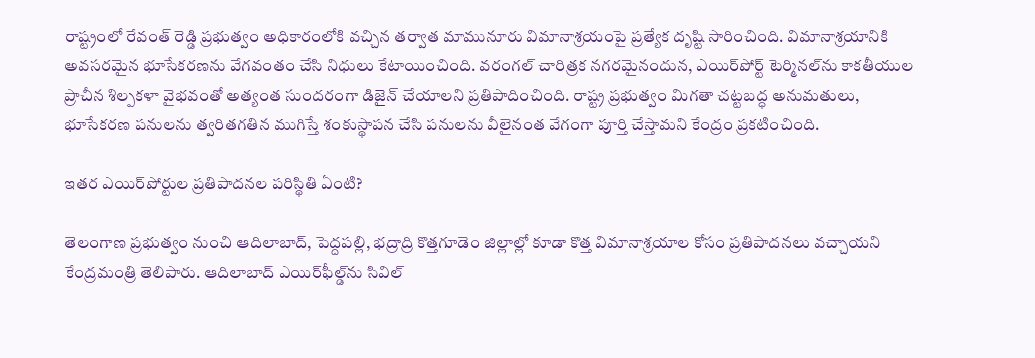రాష్ట్రంలో రేవంత్ రెడ్డి ప్రభుత్వం అధికారంలోకి వచ్చిన తర్వాత మామునూరు విమానాశ్రయంపై ప్రత్యేక దృష్టి సారించింది. విమానాశ్రయానికి అవసరమైన భూసేకరణను వేగవంతం చేసి నిధులు కేటాయించింది. వరంగల్ చారిత్రక నగరమైనందున, ఎయిర్‌పోర్ట్ టెర్మినల్‌ను కాకతీయుల ప్రాచీన శిల్పకళా వైభవంతో అత్యంత సుందరంగా డిజైన్ చేయాలని ప్రతిపాదించింది. రాష్ట్ర ప్రభుత్వం మిగతా చట్టబద్ధ అనుమతులు, భూసేకరణ పనులను త్వరితగతిన ముగిస్తే శంకుస్థాపన చేసి పనులను వీలైనంత వేగంగా పూర్తి చేస్తామని కేంద్రం ప్రకటించింది.

ఇతర ఎయిర్‌పోర్టుల ప్రతిపాదనల పరిస్థితి ఏంటి?

తెలంగాణ ప్రభుత్వం నుంచి ఆదిలాబాద్, పెద్దపల్లి, భద్రాద్రి కొత్తగూడెం జిల్లాల్లో కూడా కొత్త విమానాశ్రయాల కోసం ప్రతిపాదనలు వచ్చాయని కేంద్రమంత్రి తెలిపారు. ఆదిలాబాద్ ఎయిర్‌ఫీల్డ్‌ను సివిల్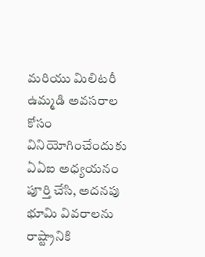మరియు మిలిటరీ ఉమ్మడి అవసరాల కోసం వినియోగించేందుకు ఏఏఐ అధ్యయనం పూర్తి చేసి, అదనపు భూమి వివరాలను రాష్ట్రానికి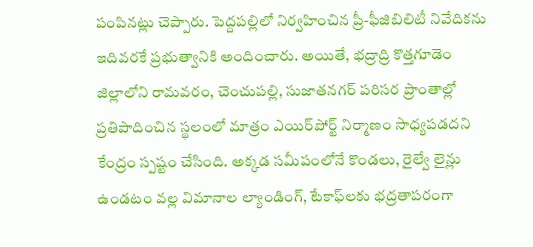పంపినట్లు చెప్పారు. పెద్దపల్లిలో నిర్వహించిన ప్రీ-ఫీజిబిలిటీ నివేదికను ఇదివరకే ప్రభుత్వానికి అందించారు. అయితే, భద్రాద్రి కొత్తగూడెం జిల్లాలోని రామవరం, చెంచుపల్లి, సుజాతనగర్ పరిసర ప్రాంతాల్లో ప్రతిపాదించిన స్థలంలో మాత్రం ఎయిర్‌పోర్ట్ నిర్మాణం సాధ్యపడదని కేంద్రం స్పష్టం చేసింది. అక్కడ సమీపంలోనే కొండలు, రైల్వే లైన్లు ఉండటం వల్ల విమానాల ల్యాండింగ్, టేకాఫ్‌లకు భద్రతాపరంగా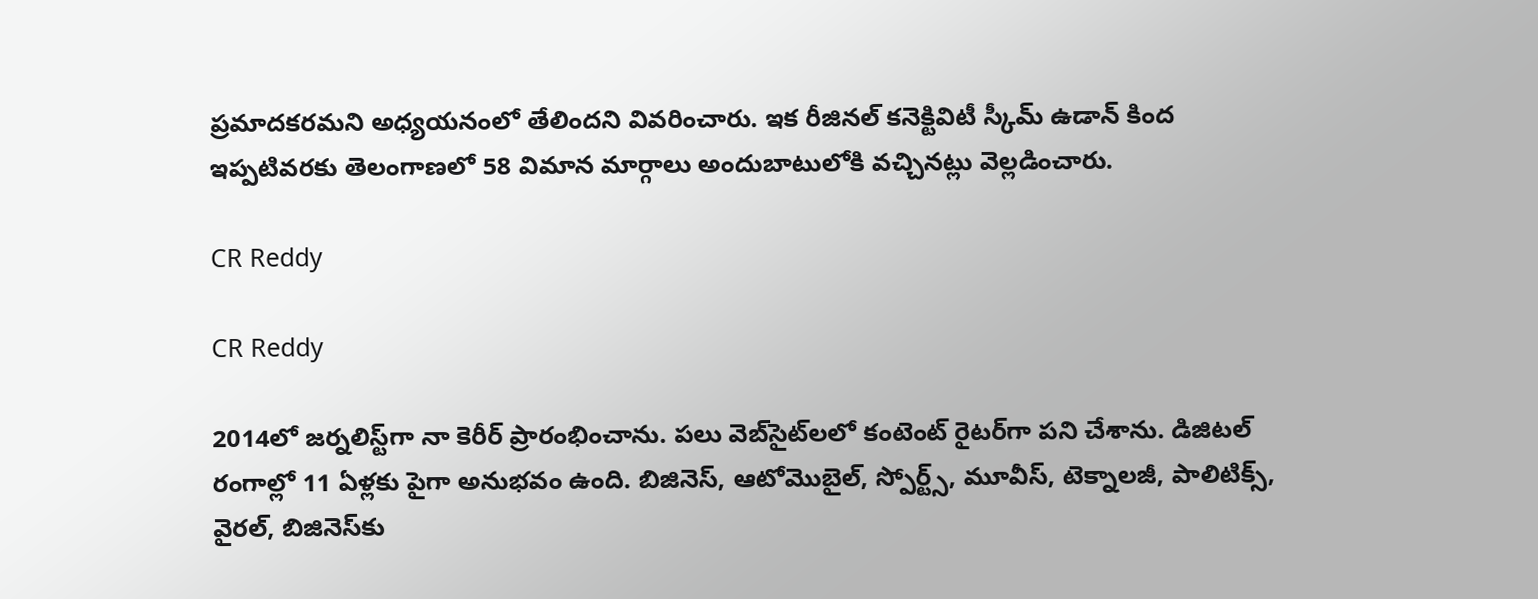ప్రమాదకరమని అధ్యయనంలో తేలిందని వివరించారు. ఇక రీజినల్ కనెక్టివిటీ స్కీమ్ ఉడాన్ కింద ఇప్పటివరకు తెలంగాణలో 58 విమాన మార్గాలు అందుబాటులోకి వచ్చినట్లు వెల్లడించారు.

CR Reddy

CR Reddy

2014లో జర్నలిస్ట్‌గా నా కెరీర్ ప్రారంభించాను. పలు వెబ్‌సైట్‌లలో కంటెంట్ రైటర్‌గా పని చేశాను. డిజిటల్‌ రంగాల్లో 11 ఏళ్లకు పైగా అనుభవం ఉంది. బిజినెస్, ఆటోమొబైల్, స్పోర్ట్స్, మూవీస్, టెక్నాలజీ, పాలిటిక్స్, వైరల్, బిజినెస్‌కు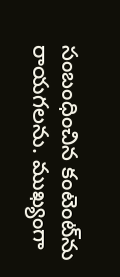సంబంధించిన కంటెంట్‌ను రాయగలను. ముఖ్యంగా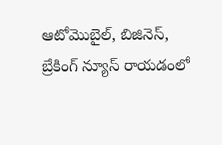ఆటోమొబైల్, బిజినెస్, బ్రేకింగ్ న్యూస్ రాయడంలో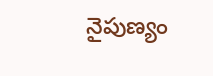నైపుణ్యం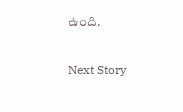ఉంది.

Next Story